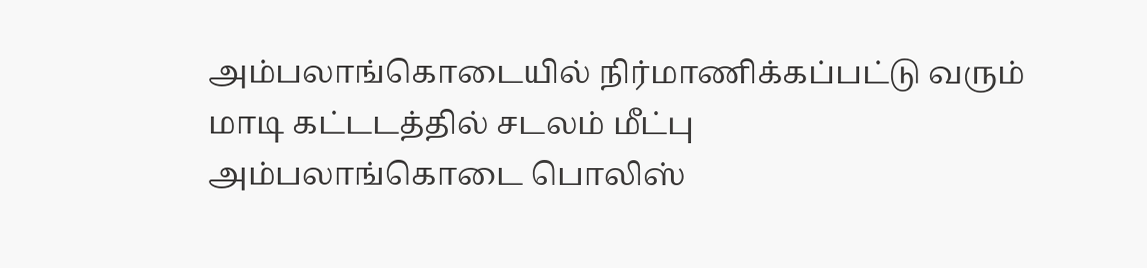அம்பலாங்கொடையில் நிர்மாணிக்கப்பட்டு வரும் மாடி கட்டடத்தில் சடலம் மீட்பு
அம்பலாங்கொடை பொலிஸ்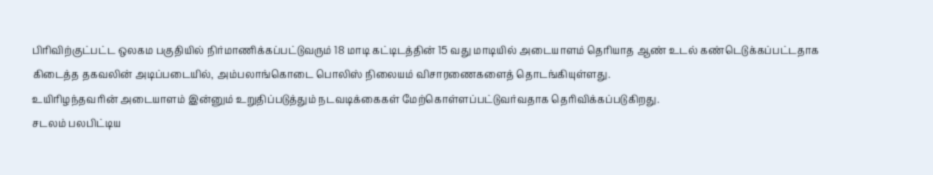பிரிவிற்குட்பட்ட ஒலகம பகுதியில் நிர்மாணிக்கப்பட்டுவரும் 18 மாடி கட்டிடத்தின் 15 வது மாடியில் அடையாளம் தெரியாத ஆண் உடல் கண்டெடுக்கப்பட்டதாக கிடைத்த தகவலின் அடிப்படையில், அம்பலாங்கொடை பொலிஸ் நிலையம் விசாரணைகளைத் தொடங்கியுள்ளது.
உயிரிழந்தவரின் அடையாளம் இன்னும் உறுதிப்படுத்தும் நடவடிக்கைகள் மேற்கொள்ளப்பட்டுவர்வதாக தெரிவிக்கப்படுகிறது.
சடலம் பலபிட்டிய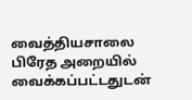வைத்தியசாலை பிரேத அறையில் வைக்கப்பட்டதுடன்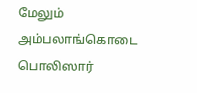மேலும் அம்பலாங்கொடை பொலிஸார்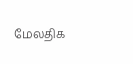மேலதிக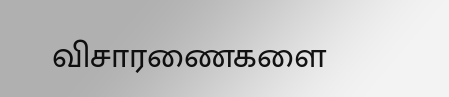விசாரணைகளை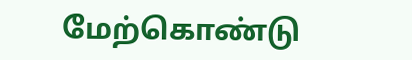மேற்கொண்டு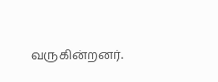வருகின்றனர்.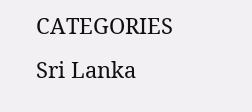CATEGORIES Sri Lanka